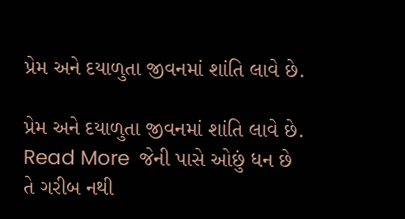પ્રેમ અને દયાળુતા જીવનમાં શાંતિ લાવે છે.

પ્રેમ અને દયાળુતા જીવનમાં શાંતિ લાવે છે.
Read More  જેની પાસે ઓછું ધન છે તે ગરીબ નથી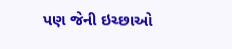પણ જેની ઇચ્છાઓ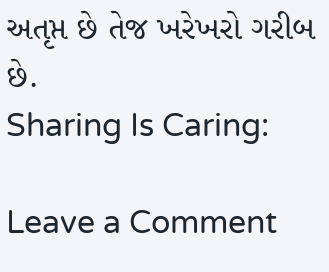અતૃપ્ત છે તેજ ખરેખરો ગરીબ છે.
Sharing Is Caring:

Leave a Comment